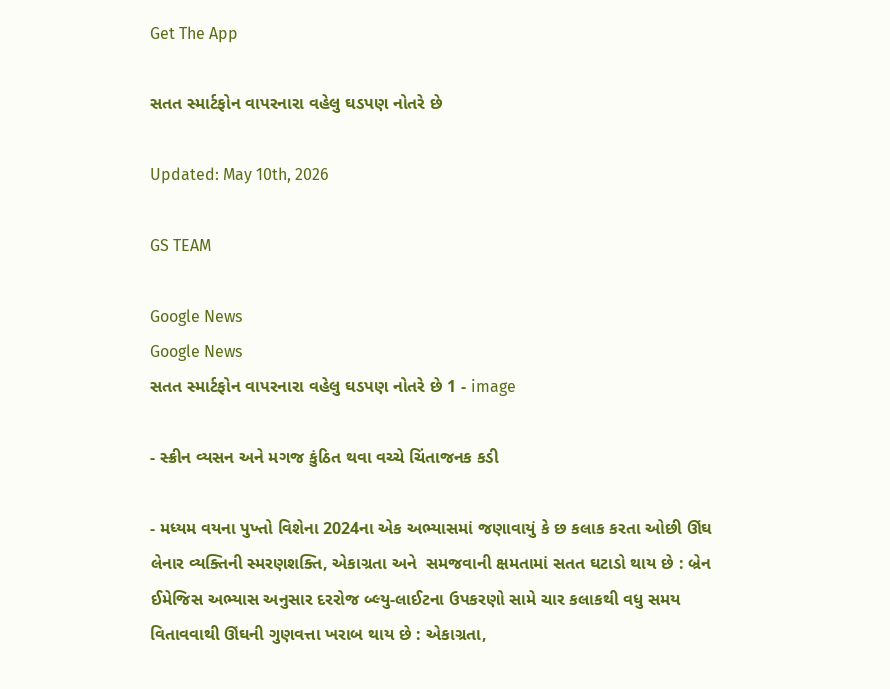Get The App

સતત સ્માર્ટફોન વાપરનારા વહેલુ ઘડપણ નોતરે છે

Updated: May 10th, 2026

GS TEAM

Google News
Google News
સતત સ્માર્ટફોન વાપરનારા વહેલુ ઘડપણ નોતરે છે 1 - image

- સ્ક્રીન વ્યસન અને મગજ કુંઠિત થવા વચ્ચે ચિંતાજનક કડી

- મધ્યમ વયના પુખ્તો વિશેના 2024ના એક અભ્યાસમાં જણાવાયું કે છ કલાક કરતા ઓછી ઊંઘ લેનાર વ્યક્તિની સ્મરણશક્તિ, એકાગ્રતા અને  સમજવાની ક્ષમતામાં સતત ઘટાડો થાય છે : બ્રેન ઈમેજિસ અભ્યાસ અનુસાર દરરોજ બ્લ્યુ-લાઈટના ઉપકરણો સામે ચાર કલાકથી વધુ સમય વિતાવવાથી ઊંઘની ગુણવત્તા ખરાબ થાય છે : એકાગ્રતા,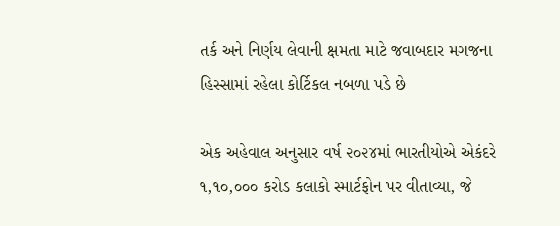તર્ક અને નિર્ણય લેવાની ક્ષમતા માટે જવાબદાર મગજના હિસ્સામાં રહેલા કોર્ટિકલ નબળા પડે છે

એક અહેવાલ અનુસાર વર્ષ ૨૦૨૪માં ભારતીયોએ એકંદરે ૧,૧૦,૦૦૦ કરોડ કલાકો સ્માર્ટફોન પર વીતાવ્યા, જે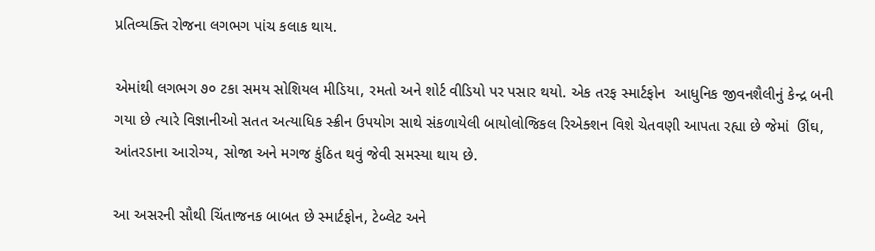પ્રતિવ્યક્તિ રોજના લગભગ પાંચ કલાક થાય.

એમાંથી લગભગ ૭૦ ટકા સમય સોશિયલ મીડિયા, રમતો અને શોર્ટ વીડિયો પર પસાર થયો. એક તરફ સ્માર્ટફોન  આધુનિક જીવનશૈલીનું કેન્દ્ર બની ગયા છે ત્યારે વિજ્ઞાનીઓ સતત અત્યાધિક સ્ક્રીન ઉપયોગ સાથે સંકળાયેલી બાયોલોજિકલ રિએક્શન વિશે ચેતવણી આપતા રહ્યા છે જેમાં  ઊંઘ, આંતરડાના આરોગ્ય, સોજા અને મગજ કુંઠિત થવું જેવી સમસ્યા થાય છે.

આ અસરની સૌથી ચિંતાજનક બાબત છે સ્માર્ટફોન, ટેબ્લેટ અને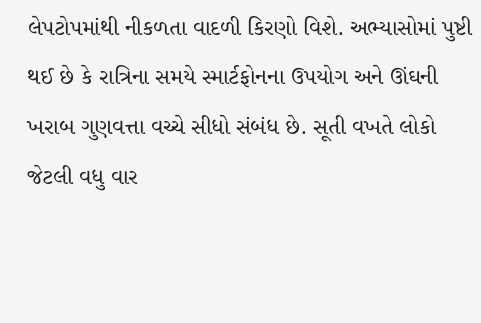લેપટોપમાંથી નીકળતા વાદળી કિરણો વિશે. અભ્યાસોમાં પુષ્ટી થઈ છે કે રાત્રિના સમયે સ્માર્ટફોનના ઉપયોગ અને ઊંઘની ખરાબ ગુણવત્તા વચ્ચે સીધો સંબંધ છે. સૂતી વખતે લોકો જેટલી વધુ વાર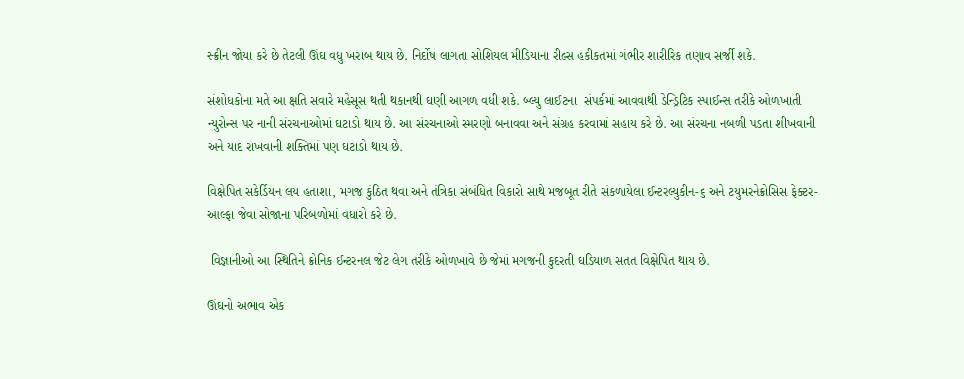સ્ક્રીન જોયા કરે છે તેટલી ઊંઘ વધુ ખરાબ થાય છે. નિર્દોષ લાગતા સોશિયલ મીડિયાના રીલ્સ હકીકતમાં ગંભીર શારીરિક તણાવ સર્જી શકે.

સંશોધકોના મતે આ ક્ષતિ સવારે મહેસૂસ થતી થકાનથી ઘણી આગળ વધી શકે. બ્લ્યુ લાઈટના  સંપર્કમાં આવવાથી ડેન્ડ્રિટિક સ્પાઈન્સ તરીકે ઓળખાતી ન્યુરોન્સ પર નાની સંરચનાઓમાં ઘટાડો થાય છે. આ સંરચનાઓ સ્મરણો બનાવવા અને સંગ્રહ કરવામાં સહાય કરે છે. આ સંરચના નબળી પડતા શીખવાની અને યાદ રાખવાની શક્તિમાં પણ ઘટાડો થાય છે.

વિક્ષેપિત સકેર્ડિયન લય હતાશા, મગજ કુંઠિત થવા અને તંત્રિકા સંબંધિત વિકારો સાથે મજબૂત રીતે સંકળાયેલા ઈન્ટરલ્યુકીન-૬ અને ટયુમરનેક્રોસિસ ફેક્ટર-આલ્ફા જેવા સોજાના પરિબળોમાં વધારો કરે છે.

 વિજ્ઞાનીઓ આ સ્થિતિને ક્રોનિક ઈન્ટરનલ જેટ લેગ તરીકે ઓળખાવે છે જેમાં મગજની કુદરતી ઘડિયાળ સતત વિક્ષેપિત થાય છે.

ઊંઘનો અભાવ એક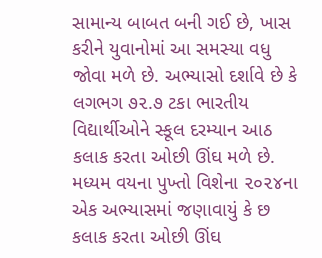સામાન્ય બાબત બની ગઈ છે, ખાસ કરીને યુવાનોમાં આ સમસ્યા વધુ જોવા મળે છે. અભ્યાસો દર્શાવે છે કે લગભગ ૭૨.૭ ટકા ભારતીય વિદ્યાર્થીઓને સ્કૂલ દરમ્યાન આઠ કલાક કરતા ઓછી ઊંઘ મળે છે. મધ્યમ વયના પુખ્તો વિશેના ૨૦૨૪ના એક અભ્યાસમાં જણાવાયું કે છ કલાક કરતા ઓછી ઊંઘ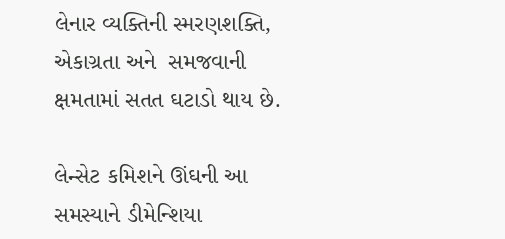લેનાર વ્યક્તિની સ્મરણશક્તિ, એકાગ્રતા અને  સમજવાની ક્ષમતામાં સતત ઘટાડો થાય છે.

લેન્સેટ કમિશને ઊંઘની આ સમસ્યાને ડીમેન્શિયા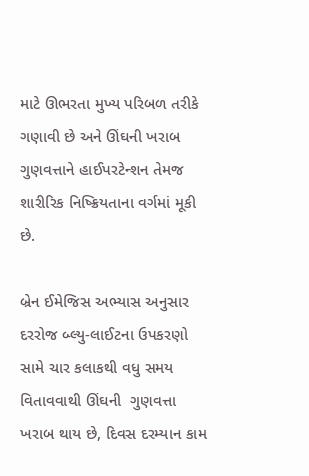માટે ઊભરતા મુખ્ય પરિબળ તરીકે ગણાવી છે અને ઊંઘની ખરાબ ગુણવત્તાને હાઈપરટેન્શન તેમજ શારીરિક નિષ્ક્રિયતાના વર્ગમાં મૂકી છે.

બ્રેન ઈમેજિસ અભ્યાસ અનુસાર દરરોજ બ્લ્યુ-લાઈટના ઉપકરણો સામે ચાર કલાકથી વધુ સમય વિતાવવાથી ઊંઘની  ગુણવત્તા ખરાબ થાય છે, દિવસ દરમ્યાન કામ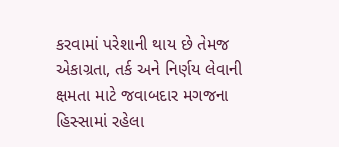કરવામાં પરેશાની થાય છે તેમજ એકાગ્રતા, તર્ક અને નિર્ણય લેવાની ક્ષમતા માટે જવાબદાર મગજના હિસ્સામાં રહેલા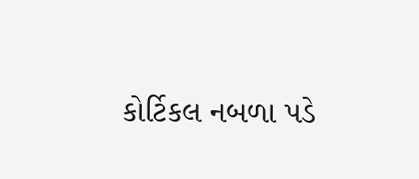કોર્ટિકલ નબળા પડે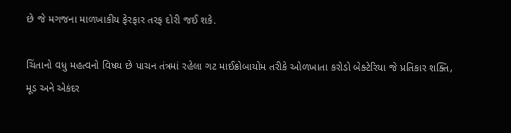છે જે મગજના માળખાકીય ફેરફાર તરફ દોરી જઈ શકે.

ચિંતાનો વધુ મહત્વનો વિષય છે પાચન તંત્રમાં રહેલા ગટ માઈક્રોબાયોમ તરીકે ઓળખાતા કરોડો બેક્ટેરિયા જે પ્રતિકાર શક્તિ, મૂડ અને એકંદર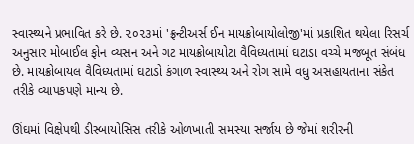સ્વાસ્થ્યને પ્રભાવિત કરે છે. ૨૦૨૩માં 'ફ્રન્ટીઅર્સ ઈન માયક્રોબાયોલોજી'માં પ્રકાશિત થયેલા રિસર્ચ અનુસાર મોબાઈલ ફોન વ્યસન અને ગટ માયક્રોબાયોટા વૈવિધ્યતામાં ઘટાડા વચ્ચે મજબૂત સંબંધ છે. માયક્રોબાયલ વૈવિધ્યતામાં ઘટાડો કંગાળ સ્વાસ્થ્ય અને રોગ સામે વધુ અસહાયતાના સંકેત તરીકે વ્યાપકપણે માન્ય છે.

ઊંઘમાં વિક્ષેપથી ડીસ્બાયોસિસ તરીકે ઓળખાતી સમસ્યા સર્જાય છે જેમાં શરીરની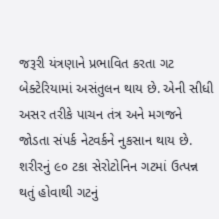જરૂરી યંત્રણાને પ્રભાવિત કરતા ગટ બેક્ટેરિયામાં અસંતુલન થાય છે. એની સીધી અસર તરીકે પાચન તંત્ર અને મગજને જોડતા સંપર્ક નેટવર્કને નુકસાન થાય છે. શરીરનું ૯૦ ટકા સેરોટોનિન ગટમાં ઉત્પન્ન થતું હોવાથી ગટનું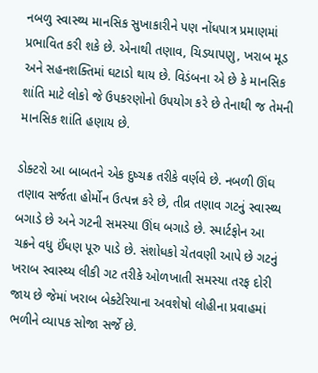નબળુ સ્વાસ્થ્ય માનસિક સુખાકારીને પણ નોંધપાત્ર પ્રમાણમાં પ્રભાવિત કરી શકે છે. એનાથી તણાવ, ચિડયાપણુ, ખરાબ મૂડ અને સહનશક્તિમાં ઘટાડો થાય છે. વિડંબના એ છે કે માનસિક શાંતિ માટે લોકો જે ઉપકરણોનો ઉપયોગ કરે છે તેનાથી જ તેમની માનસિક શાંતિ હણાય છે.

ડોક્ટરો આ બાબતને એક દુષ્ચક્ર તરીકે વર્ણવે છે. નબળી ઊંઘ તણાવ સર્જતા હોર્મોન ઉત્પન્ન કરે છે, તીવ્ર તણાવ ગટનું સ્વાસ્થ્ય બગાડે છે અને ગટની સમસ્યા ઊંઘ બગાડે છે. સ્માર્ટફોન આ ચક્રને વધુ ઈંધણ પૂરુ પાડે છે. સંશોધકો ચેતવણી આપે છે ગટનું ખરાબ સ્વાસ્થ્ય લીકી ગટ તરીકે ઓળખાતી સમસ્યા તરફ દોરી જાય છે જેમાં ખરાબ બેક્ટેરિયાના અવશેષો લોહીના પ્રવાહમાં ભળીને વ્યાપક સોજા સર્જે છે.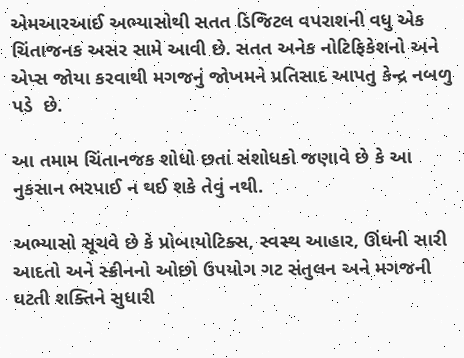એમઆરઆઈ અભ્યાસોથી સતત ડિજિટલ વપરાશની વધુ એક ચિંતાજનક અસર સામે આવી છે. સતત અનેક નોટિફિકેશનો અને એપ્સ જોયા કરવાથી મગજનું જોખમને પ્રતિસાદ આપતુ કેન્દ્ર નબળુ પડે  છે.

આ તમામ ચિંતાનજક શોધો છતાં સંશોધકો જણાવે છે કે આ નુકસાન ભરપાઈ ન થઈ શકે તેવું નથી.

અભ્યાસો સૂચવે છે કે પ્રોબાયોટિક્સ, સ્વસ્થ આહાર, ઊંઘની સારી આદતો અને સ્ક્રીનનો ઓછો ઉપયોગ ગટ સંતુલન અને મગજની ઘટતી શક્તિને સુધારી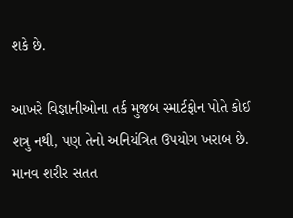શકે છે.

આખરે વિજ્ઞાનીઓના તર્ક મુજબ સ્માર્ટફોન પોતે કોઈ શત્રુ નથી, પણ તેનો અનિયંત્રિત ઉપયોગ ખરાબ છે. માનવ શરીર સતત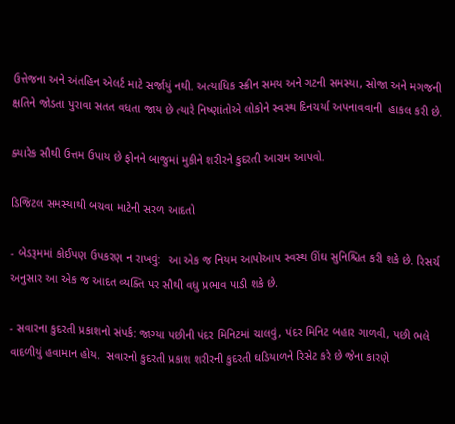ઉત્તેજના અને અંતહિન એલર્ટ માટે સર્જાયું નથી. અત્યાધિક સ્ક્રીન સમય અને ગટની સમસ્યા, સોજા અને મગજની ક્ષતિને જોડતા પુરાવા સતત વધતા જાય છે ત્યારે નિષ્ણાંતોએ લોકોને સ્વસ્થ દિનચર્યા અપનાવવાની  હાકલ કરી છે.

ક્યારેક સૌથી ઉત્તમ ઉપાય છે ફોનને બાજુમાં મુકીને શરીરને કુદરતી આરામ આપવો.

ડિજિટલ સમસ્યાથી બચવા માટેની સરળ આદતો

- બેડરૂમમાં કોઈપણ ઉપકરણ ન રાખવું:  આ એક જ નિયમ આપોઆપ સ્વસ્થ ઊંઘ સુનિશ્ચિત કરી શકે છે. રિસર્ચ અનુસાર આ એક જ આદત વ્યક્તિ પર સૌથી વધુ પ્રભાવ પાડી શકે છે.

- સવારના કુદરતી પ્રકાશનો સંપર્ક: જાગ્યા પછીની પંદર મિનિટમાં ચાલવું, પંદર મિનિટ બહાર ગાળવી, પછી ભલે વાદળીયું હવામાન હોય.  સવારનો કુદરતી પ્રકાશ શરીરની કુદરતી ઘડિયાળને રિસેટ કરે છે જેના કારણે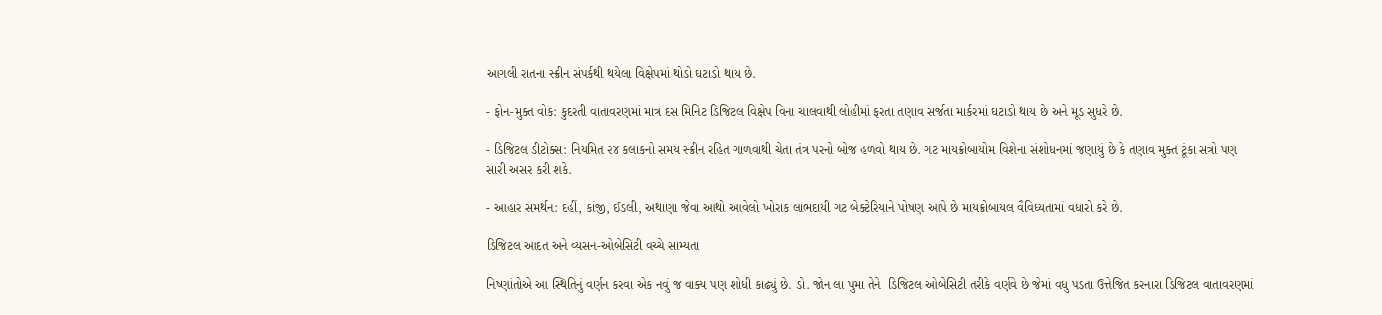આગલી રાતના સ્ક્રીન સંપર્કથી થયેલા વિક્ષેપમાં થોડો ઘટાડો થાય છે.

- ફોન-મુક્ત વોક: કુદરતી વાતાવરણમાં માત્ર દસ મિનિટ ડિજિટલ વિક્ષેપ વિના ચાલવાથી લોહીમાં ફરતા તણાવ સર્જતા માર્કરમાં ઘટાડો થાય છે અને મૂડ સુધરે છે.

- ડિજિટલ ડીટોક્સ: નિયમિત ૨૪ કલાકનો સમય સ્ક્રીન રહિત ગાળવાથી ચેતા તંત્ર પરનો બોજ હળવો થાય છે. ગટ માયક્રોબાયોમ વિશેના સંશોધનમાં જણાયું છે કે તણાવ મુક્ત ટૂંકા સત્રો પણ સારી અસર કરી શકે.

- આહાર સમર્થન: દહીં, કાંજી, ઈડલી, અથાણા જેવા આથો આવેલો ખોરાક લાભદાયી ગટ બેક્ટેરિયાને પોષણ આપે છે માયક્રોબાયલ વૈવિધ્યતામાં વધારો કરે છે.

ડિજિટલ આદત અને વ્યસન-ઓબેસિટી વચ્ચે સામ્યતા

નિષ્ણાંતોએ આ સ્થિતિનું વર્ણન કરવા એક નવું જ વાક્ય પણ શોધી કાઢ્યું છે. ડો. જોન લા પુમા તેને  ડિજિટલ ઓબેસિટી તરીકે વર્ણવે છે જેમાં વધુ પડતા ઉત્તેજિત કરનારા ડિજિટલ વાતાવરણમાં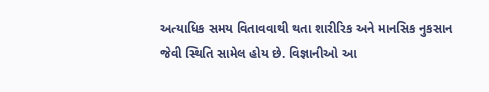અત્યાધિક સમય વિતાવવાથી થતા શારીરિક અને માનસિક નુકસાન જેવી સ્થિતિ સામેલ હોય છે. વિજ્ઞાનીઓ આ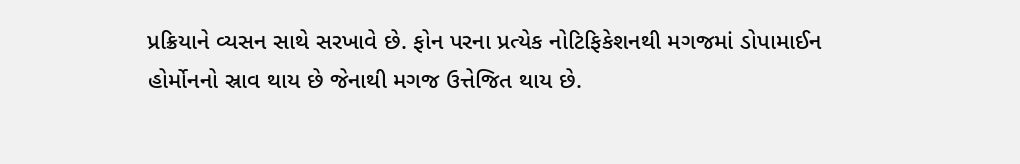પ્રક્રિયાને વ્યસન સાથે સરખાવે છે. ફોન પરના પ્રત્યેક નોટિફિકેશનથી મગજમાં ડોપામાઈન હોર્મોનનો સ્રાવ થાય છે જેનાથી મગજ ઉત્તેજિત થાય છે.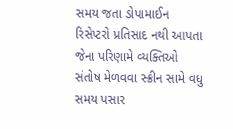સમય જતા ડોપામાઈન રિસેપ્ટરો પ્રતિસાદ નથી આપતા જેના પરિણામે વ્યક્તિઓ સંતોષ મેળવવા સ્ક્રીન સામે વધુ સમય પસાર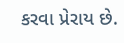કરવા પ્રેરાય છે.